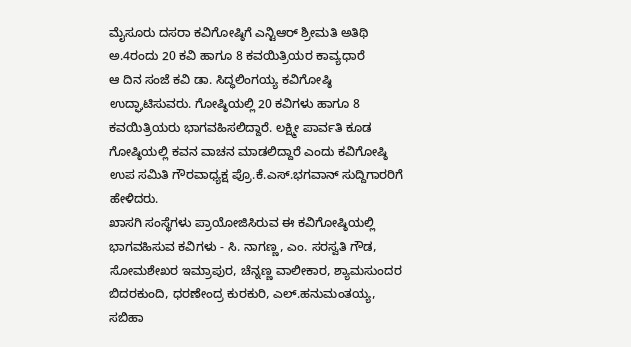ಮೈಸೂರು ದಸರಾ ಕವಿಗೋಷ್ಠಿಗೆ ಎನ್ಟಿಆರ್ ಶ್ರೀಮತಿ ಅತಿಥಿ
ಅ.4ರಂದು 20 ಕವಿ ಹಾಗೂ 8 ಕವಯಿತ್ರಿಯರ ಕಾವ್ಯಧಾರೆ
ಆ ದಿನ ಸಂಜೆ ಕವಿ ಡಾ. ಸಿದ್ಧಲಿಂಗಯ್ಯ ಕವಿಗೋಷ್ಠಿ ಉದ್ಘಾಟಿಸುವರು. ಗೋಷ್ಠಿಯಲ್ಲಿ 20 ಕವಿಗಳು ಹಾಗೂ 8 ಕವಯಿತ್ರಿಯರು ಭಾಗವಹಿಸಲಿದ್ದಾರೆ. ಲಕ್ಷ್ಮೀ ಪಾರ್ವತಿ ಕೂಡ ಗೋಷ್ಠಿಯಲ್ಲಿ ಕವನ ವಾಚನ ಮಾಡಲಿದ್ದಾರೆ ಎಂದು ಕವಿಗೋಷ್ಠಿ ಉಪ ಸಮಿತಿ ಗೌರವಾಧ್ಯಕ್ಷ ಪ್ರೊ.ಕೆ.ಎಸ್.ಭಗವಾನ್ ಸುದ್ದಿಗಾರರಿಗೆ ಹೇಳಿದರು.
ಖಾಸಗಿ ಸಂಸ್ಥೆಗಳು ಪ್ರಾಯೋಜಿಸಿರುವ ಈ ಕವಿಗೋಷ್ಠಿಯಲ್ಲಿ ಭಾಗವಹಿಸುವ ಕವಿಗಳು - ಸಿ. ನಾಗಣ್ಣ, ಎಂ. ಸರಸ್ವತಿ ಗೌಡ, ಸೋಮಶೇಖರ ಇಮ್ರಾಪುರ, ಚೆನ್ನಣ್ಣ ವಾಲೀಕಾರ, ಶ್ಯಾಮಸುಂದರ ಬಿದರಕುಂದಿ, ಧರಣೇಂದ್ರ ಕುರಕುರಿ, ಎಲ್.ಹನುಮಂತಯ್ಯ, ಸಬಿಹಾ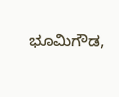ಭೂಮಿಗೌಡ,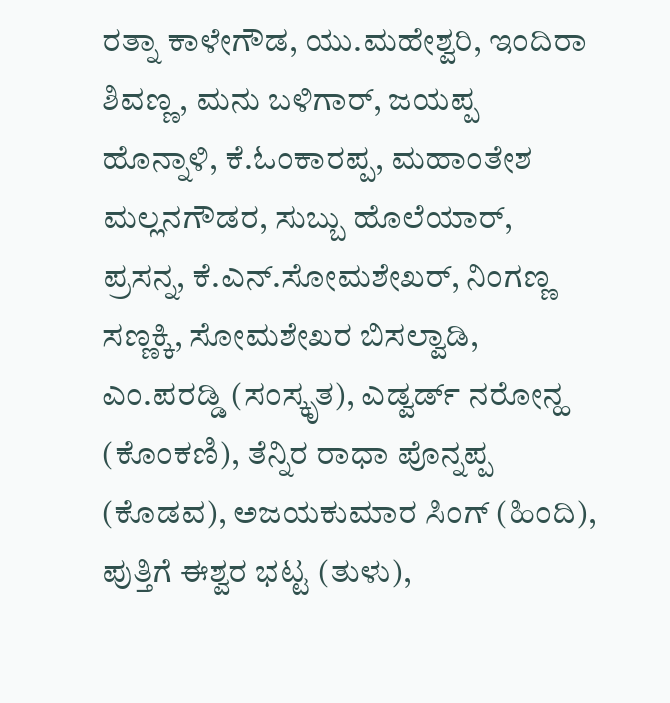ರತ್ನಾ ಕಾಳೇಗೌಡ, ಯು.ಮಹೇಶ್ವರಿ, ಇಂದಿರಾ ಶಿವಣ್ಣ, ಮನು ಬಳಿಗಾರ್, ಜಯಪ್ಪ ಹೊನ್ನಾಳಿ, ಕೆ.ಓಂಕಾರಪ್ಪ, ಮಹಾಂತೇಶ ಮಲ್ಲನಗೌಡರ, ಸುಬ್ಬು ಹೊಲೆಯಾರ್, ಪ್ರಸನ್ನ, ಕೆ.ಎನ್.ಸೋಮಶೇಖರ್, ನಿಂಗಣ್ಣ ಸಣ್ಣಕ್ಕಿ, ಸೋಮಶೇಖರ ಬಿಸಲ್ವಾಡಿ, ಎಂ.ಪರಡ್ಡಿ (ಸಂಸ್ಕೃತ), ಎಡ್ವರ್ಡ್ ನರೋನ್ಹ (ಕೊಂಕಣಿ), ತೆನ್ನಿರ ರಾಧಾ ಪೊನ್ನಪ್ಪ (ಕೊಡವ), ಅಜಯಕುಮಾರ ಸಿಂಗ್ (ಹಿಂದಿ), ಪುತ್ತಿಗೆ ಈಶ್ವರ ಭಟ್ಟ (ತುಳು),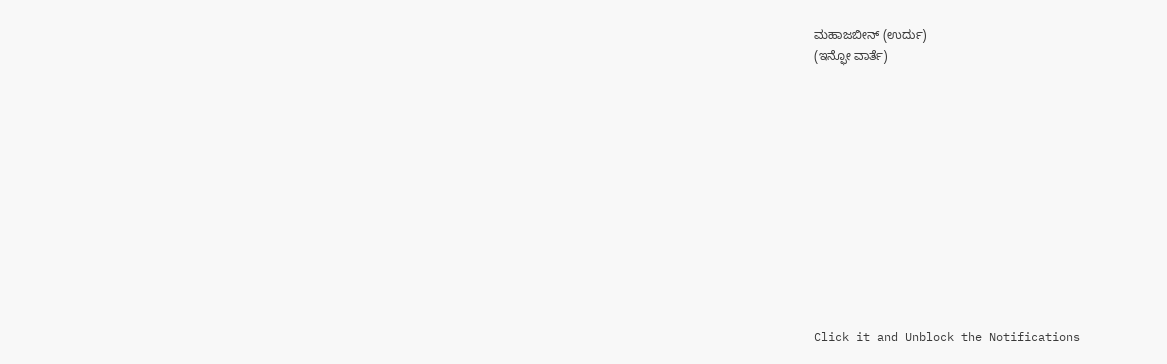ಮಹಾಜಬೀನ್ (ಉರ್ದು)
(ಇನ್ಫೋ ವಾರ್ತೆ)












Click it and Unblock the Notifications